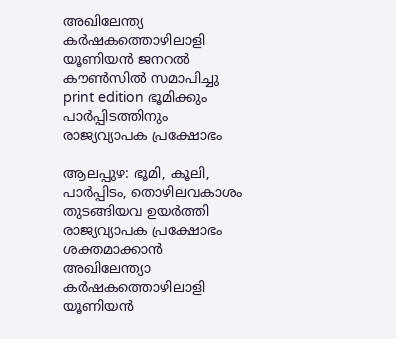അഖിലേന്ത്യ കർഷകത്തൊഴിലാളി യൂണിയൻ ജനറൽ കൗൺസിൽ സമാപിച്ചു
print edition ഭൂമിക്കും പാർപ്പിടത്തിനും രാജ്യവ്യാപക പ്രക്ഷോഭം

ആലപ്പുഴ: ഭൂമി, കൂലി, പാർപ്പിടം, തൊഴിലവകാശം തുടങ്ങിയവ ഉയർത്തി രാജ്യവ്യാപക പ്രക്ഷോഭം ശക്തമാക്കാൻ അഖിലേന്ത്യാ കർഷകത്തൊഴിലാളി യൂണിയൻ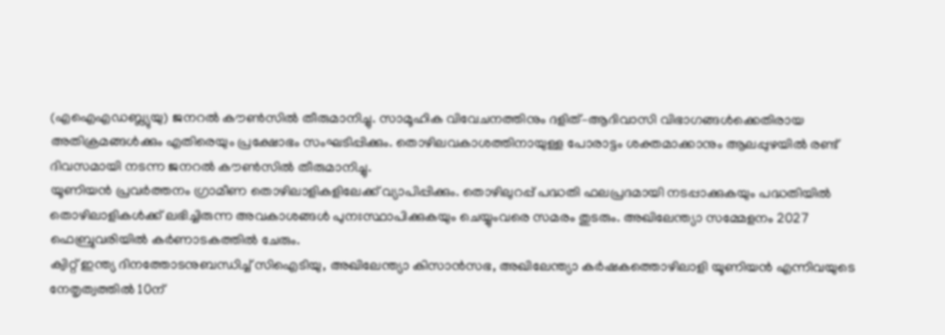(എഐഎഡബ്ല്യുയു) ജനറൽ കൗൺസിൽ തീരുമാനിച്ചു. സാമൂഹിക വിവേചനത്തിനും ദളിത്–ആദിവാസി വിഭാഗങ്ങൾക്കെതിരായ അതിക്രമങ്ങൾക്കും എതിരെയും പ്രക്ഷോഭം സംഘടിപ്പിക്കും. തൊഴിലവകാശത്തിനായുള്ള പോരാട്ടം ശക്തമാക്കാനും ആലപ്പുഴയിൽ രണ്ട് ദിവസമായി നടന്ന ജനറൽ കൗൺസിൽ തീരുമാനിച്ചു.
യൂണിയൻ പ്രവർത്തനം ഗ്രാമീണ തൊഴിലാളികളിലേക്ക് വ്യാപിപ്പിക്കും. തൊഴിലുറപ്പ് പദ്ധതി ഫലപ്രദമായി നടപ്പാക്കുകയും പദ്ധതിയിൽ തൊഴിലാളികൾക്ക് ലഭിച്ചിരുന്ന അവകാശങ്ങൾ പുനഃസ്ഥാപിക്കുകയും ചെയ്യുംവരെ സമരം തുടരും. അഖിലേന്ത്യാ സമ്മേളനം 2027 ഫെബ്രുവരിയിൽ കർണാടകത്തിൽ ചേരും.
ക്വിറ്റ് ഇന്ത്യ ദിനത്തോടനുബന്ധിച്ച് സിഐടിയു, അഖിലേന്ത്യാ കിസാൻസഭ, അഖിലേന്ത്യാ കർഷകത്തൊഴിലാളി യൂണിയൻ എന്നിവയുടെ നേതൃത്വത്തിൽ 10ന്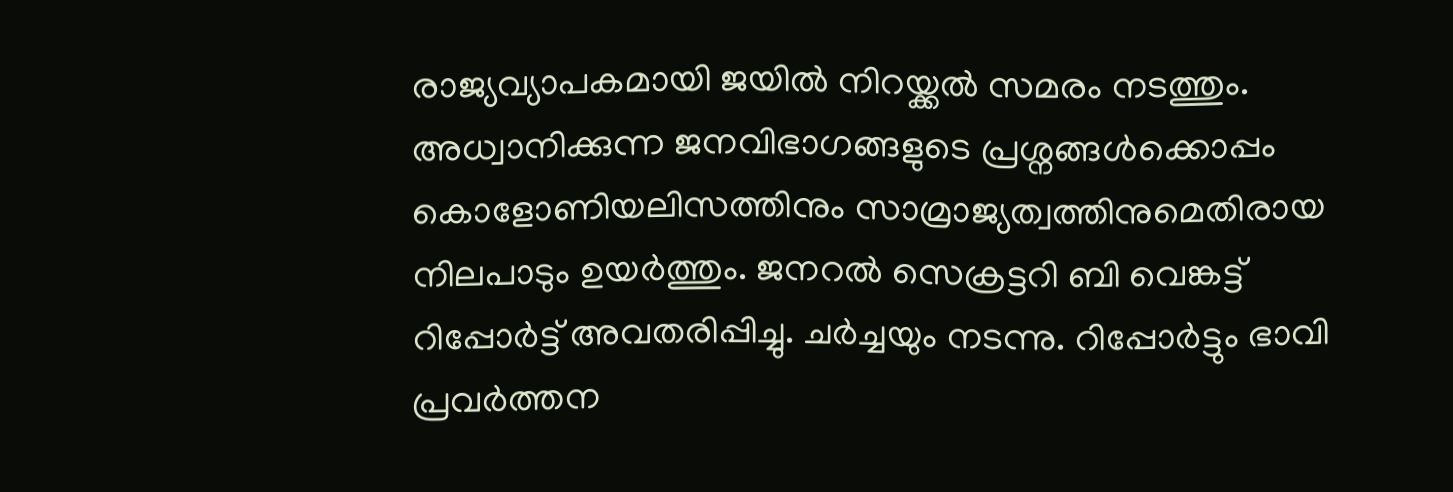രാജ്യവ്യാപകമായി ജയിൽ നിറയ്ക്കൽ സമരം നടത്തും. അധ്വാനിക്കുന്ന ജനവിഭാഗങ്ങളുടെ പ്രശ്നങ്ങൾക്കൊപ്പം കൊളോണിയലിസത്തിനും സാമ്രാജ്യത്വത്തിനുമെതിരായ നിലപാടും ഉയർത്തും. ജനറൽ സെക്രട്ടറി ബി വെങ്കട്ട് റിപ്പോർട്ട് അവതരിപ്പിച്ചു. ചർച്ചയും നടന്നു. റിപ്പോർട്ടും ഭാവി പ്രവർത്തന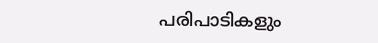പരിപാടികളും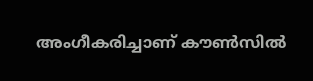അംഗീകരിച്ചാണ് കൗൺസിൽ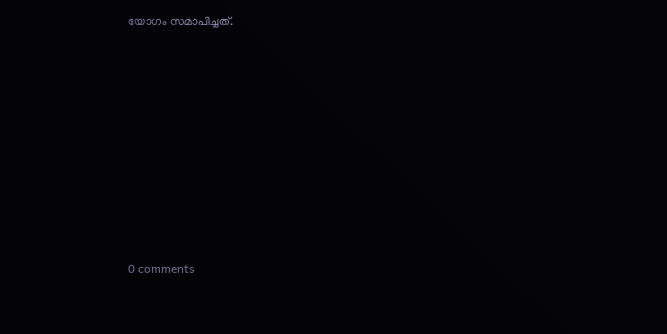യോഗം സമാപിച്ചത്.









0 comments